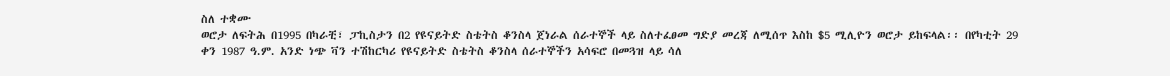ስለ ተቋሙ
ወሮታ ለፍትሕ በ1995 በካራቺ፣ ፓኪስታን በ2 የዩናይትድ ስቴትስ ቆንስላ ጀነራል ሰራተኞች ላይ ስለተፈፀመ ግድያ መረጃ ለሚሰጥ እስከ $5 ሚሊዮን ወሮታ ይከፍላል፡፡ በየካቲት 29 ቀን 1987 ዓ.ም. አንድ ነጭ ቫን ተሽከርካሪ የዩናይትድ ስቴትስ ቆንስላ ሰራተኞችን አሳፍሮ በመጓዝ ላይ ሳለ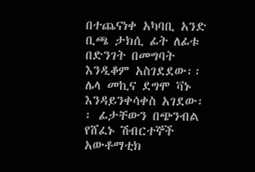በተጨናነቀ አካባቢ አንድ ቢጫ ታክሲ ፊት ለፊቱ በድንገት በመግባት እንዲቆም አስገደደው፡፡ ሌላ መኪና ደግሞ ቫኑ እንዳይንቀሳቀስ አገደው፡፡ ፊታቸውን በጭንብል የሸፈኑ ሽብርተኞች አውቶማቲክ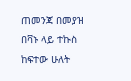ጠመንጃ በመያዝ በቫኑ ላይ ተኩስ ከፍተው ሁለት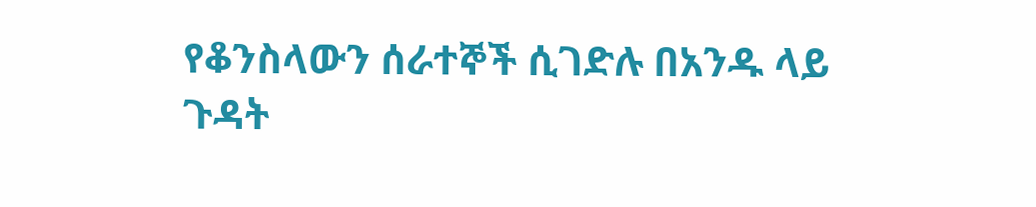የቆንስላውን ሰራተኞች ሲገድሉ በአንዱ ላይ ጉዳት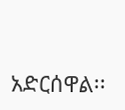አድርሰዋል፡፡